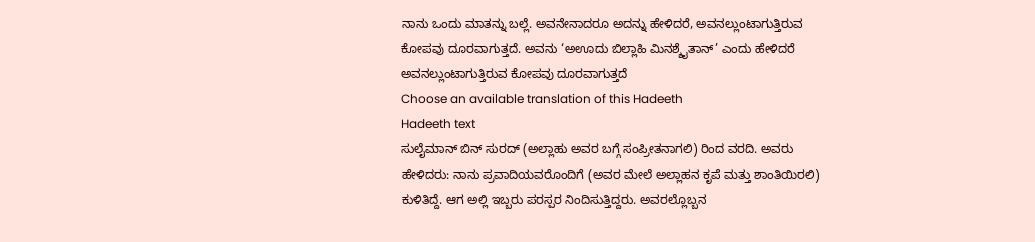ನಾನು ಒಂದು ಮಾತನ್ನು ಬಲ್ಲೆ. ಅವನೇನಾದರೂ ಅದನ್ನು ಹೇಳಿದರೆ, ಅವನಲ್ಲುಂಟಾಗುತ್ತಿರುವ ಕೋಪವು ದೂರವಾಗುತ್ತದೆ. ಅವನು ‘ಅಊದು ಬಿಲ್ಲಾಹಿ ಮಿನಶ್ಶೈತಾನ್’ ಎಂದು ಹೇಳಿದರೆ ಅವನಲ್ಲುಂಟಾಗುತ್ತಿರುವ ಕೋಪವು ದೂರವಾಗುತ್ತದೆ
Choose an available translation of this Hadeeth
Hadeeth text
ಸುಲೈಮಾನ್ ಬಿನ್ ಸುರದ್ (ಅಲ್ಲಾಹು ಅವರ ಬಗ್ಗೆ ಸಂಪ್ರೀತನಾಗಲಿ) ರಿಂದ ವರದಿ. ಅವರು ಹೇಳಿದರು: ನಾನು ಪ್ರವಾದಿಯವರೊಂದಿಗೆ (ಅವರ ಮೇಲೆ ಅಲ್ಲಾಹನ ಕೃಪೆ ಮತ್ತು ಶಾಂತಿಯಿರಲಿ) ಕುಳಿತಿದ್ದೆ. ಆಗ ಅಲ್ಲಿ ಇಬ್ಬರು ಪರಸ್ಪರ ನಿಂದಿಸುತ್ತಿದ್ದರು. ಅವರಲ್ಲೊಬ್ಬನ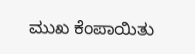ಮುಖ ಕೆಂಪಾಯಿತು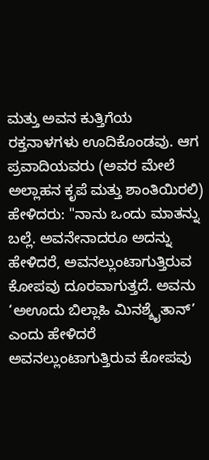ಮತ್ತು ಅವನ ಕುತ್ತಿಗೆಯ ರಕ್ತನಾಳಗಳು ಊದಿಕೊಂಡವು. ಆಗ ಪ್ರವಾದಿಯವರು (ಅವರ ಮೇಲೆ ಅಲ್ಲಾಹನ ಕೃಪೆ ಮತ್ತು ಶಾಂತಿಯಿರಲಿ) ಹೇಳಿದರು: "ನಾನು ಒಂದು ಮಾತನ್ನು ಬಲ್ಲೆ. ಅವನೇನಾದರೂ ಅದನ್ನು ಹೇಳಿದರೆ, ಅವನಲ್ಲುಂಟಾಗುತ್ತಿರುವ ಕೋಪವು ದೂರವಾಗುತ್ತದೆ. ಅವನು ‘ಅಊದು ಬಿಲ್ಲಾಹಿ ಮಿನಶ್ಶೈತಾನ್’ ಎಂದು ಹೇಳಿದರೆ ಅವನಲ್ಲುಂಟಾಗುತ್ತಿರುವ ಕೋಪವು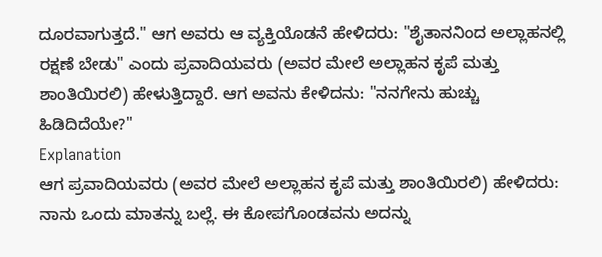ದೂರವಾಗುತ್ತದೆ." ಆಗ ಅವರು ಆ ವ್ಯಕ್ತಿಯೊಡನೆ ಹೇಳಿದರು: "ಶೈತಾನನಿಂದ ಅಲ್ಲಾಹನಲ್ಲಿ ರಕ್ಷಣೆ ಬೇಡು" ಎಂದು ಪ್ರವಾದಿಯವರು (ಅವರ ಮೇಲೆ ಅಲ್ಲಾಹನ ಕೃಪೆ ಮತ್ತು ಶಾಂತಿಯಿರಲಿ) ಹೇಳುತ್ತಿದ್ದಾರೆ. ಆಗ ಅವನು ಕೇಳಿದನು: "ನನಗೇನು ಹುಚ್ಚು ಹಿಡಿದಿದೆಯೇ?"
Explanation
ಆಗ ಪ್ರವಾದಿಯವರು (ಅವರ ಮೇಲೆ ಅಲ್ಲಾಹನ ಕೃಪೆ ಮತ್ತು ಶಾಂತಿಯಿರಲಿ) ಹೇಳಿದರು: ನಾನು ಒಂದು ಮಾತನ್ನು ಬಲ್ಲೆ. ಈ ಕೋಪಗೊಂಡವನು ಅದನ್ನು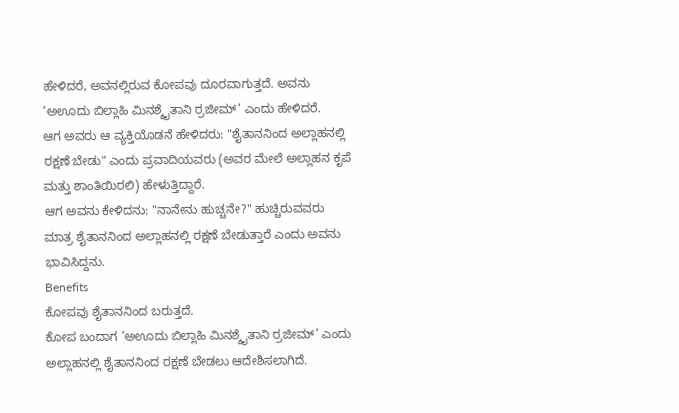ಹೇಳಿದರೆ, ಅವನಲ್ಲಿರುವ ಕೋಪವು ದೂರವಾಗುತ್ತದೆ. ಅವನು ‘ಅಊದು ಬಿಲ್ಲಾಹಿ ಮಿನಶ್ಶೈತಾನಿ ರ್ರಜೀಮ್’ ಎಂದು ಹೇಳಿದರೆ.
ಆಗ ಅವರು ಆ ವ್ಯಕ್ತಿಯೊಡನೆ ಹೇಳಿದರು: "ಶೈತಾನನಿಂದ ಅಲ್ಲಾಹನಲ್ಲಿ ರಕ್ಷಣೆ ಬೇಡು" ಎಂದು ಪ್ರವಾದಿಯವರು (ಅವರ ಮೇಲೆ ಅಲ್ಲಾಹನ ಕೃಪೆ ಮತ್ತು ಶಾಂತಿಯಿರಲಿ) ಹೇಳುತ್ತಿದ್ದಾರೆ.
ಆಗ ಅವನು ಕೇಳಿದನು: "ನಾನೇನು ಹುಚ್ಚನೇ?" ಹುಚ್ಚಿರುವವರು ಮಾತ್ರ ಶೈತಾನನಿಂದ ಅಲ್ಲಾಹನಲ್ಲಿ ರಕ್ಷಣೆ ಬೇಡುತ್ತಾರೆ ಎಂದು ಅವನು ಭಾವಿಸಿದ್ದನು.
Benefits
ಕೋಪವು ಶೈತಾನನಿಂದ ಬರುತ್ತದೆ.
ಕೋಪ ಬಂದಾಗ ‘ಅಊದು ಬಿಲ್ಲಾಹಿ ಮಿನಶ್ಶೈತಾನಿ ರ್ರಜೀಮ್’ ಎಂದು ಅಲ್ಲಾಹನಲ್ಲಿ ಶೈತಾನನಿಂದ ರಕ್ಷಣೆ ಬೇಡಲು ಆದೇಶಿಸಲಾಗಿದೆ.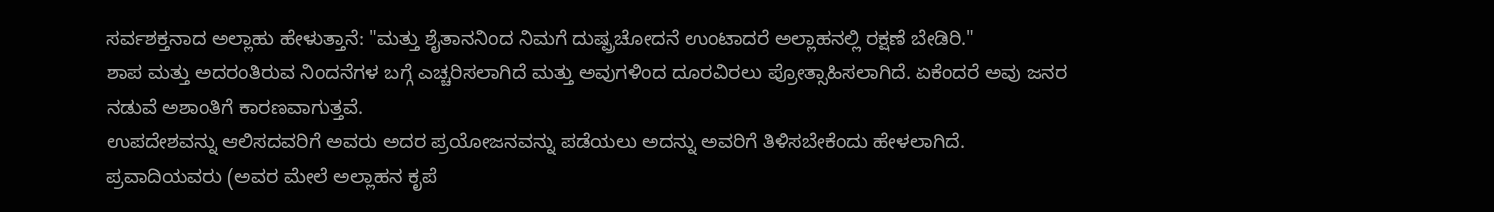ಸರ್ವಶಕ್ತನಾದ ಅಲ್ಲಾಹು ಹೇಳುತ್ತಾನೆ: "ಮತ್ತು ಶೈತಾನನಿಂದ ನಿಮಗೆ ದುಷ್ಪ್ರಚೋದನೆ ಉಂಟಾದರೆ ಅಲ್ಲಾಹನಲ್ಲಿ ರಕ್ಷಣೆ ಬೇಡಿರಿ."
ಶಾಪ ಮತ್ತು ಅದರಂತಿರುವ ನಿಂದನೆಗಳ ಬಗ್ಗೆ ಎಚ್ಚರಿಸಲಾಗಿದೆ ಮತ್ತು ಅವುಗಳಿಂದ ದೂರವಿರಲು ಪ್ರೋತ್ಸಾಹಿಸಲಾಗಿದೆ. ಏಕೆಂದರೆ ಅವು ಜನರ ನಡುವೆ ಅಶಾಂತಿಗೆ ಕಾರಣವಾಗುತ್ತವೆ.
ಉಪದೇಶವನ್ನು ಆಲಿಸದವರಿಗೆ ಅವರು ಅದರ ಪ್ರಯೋಜನವನ್ನು ಪಡೆಯಲು ಅದನ್ನು ಅವರಿಗೆ ತಿಳಿಸಬೇಕೆಂದು ಹೇಳಲಾಗಿದೆ.
ಪ್ರವಾದಿಯವರು (ಅವರ ಮೇಲೆ ಅಲ್ಲಾಹನ ಕೃಪೆ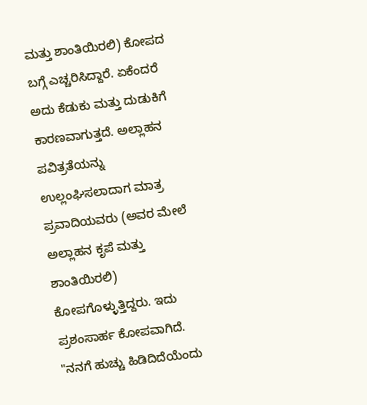ಮತ್ತು ಶಾಂತಿಯಿರಲಿ) ಕೋಪದ ಬಗ್ಗೆ ಎಚ್ಚರಿಸಿದ್ದಾರೆ. ಏಕೆಂದರೆ ಅದು ಕೆಡುಕು ಮತ್ತು ದುಡುಕಿಗೆ ಕಾರಣವಾಗುತ್ತದೆ. ಅಲ್ಲಾಹನ ಪವಿತ್ರತೆಯನ್ನು ಉಲ್ಲಂಘಿಸಲಾದಾಗ ಮಾತ್ರ ಪ್ರವಾದಿಯವರು (ಅವರ ಮೇಲೆ ಅಲ್ಲಾಹನ ಕೃಪೆ ಮತ್ತು ಶಾಂತಿಯಿರಲಿ) ಕೋಪಗೊಳ್ಳುತ್ತಿದ್ದರು. ಇದು ಪ್ರಶಂಸಾರ್ಹ ಕೋಪವಾಗಿದೆ.
"ನನಗೆ ಹುಚ್ಚು ಹಿಡಿದಿದೆಯೆಂದು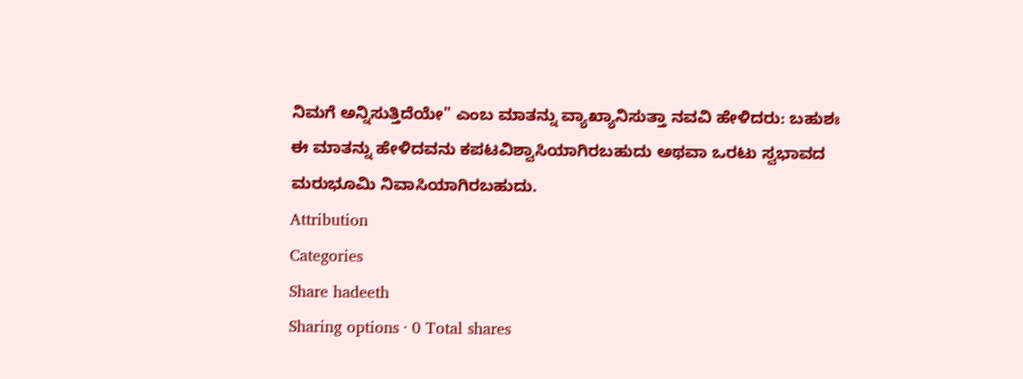ನಿಮಗೆ ಅನ್ನಿಸುತ್ತಿದೆಯೇ" ಎಂಬ ಮಾತನ್ನು ವ್ಯಾಖ್ಯಾನಿಸುತ್ತಾ ನವವಿ ಹೇಳಿದರು: ಬಹುಶಃ ಈ ಮಾತನ್ನು ಹೇಳಿದವನು ಕಪಟವಿಶ್ವಾಸಿಯಾಗಿರಬಹುದು ಅಥವಾ ಒರಟು ಸ್ವಭಾವದ ಮರುಭೂಮಿ ನಿವಾಸಿಯಾಗಿರಬಹುದು.
Attribution
Categories
Share hadeeth
Sharing options · 0 Total shares